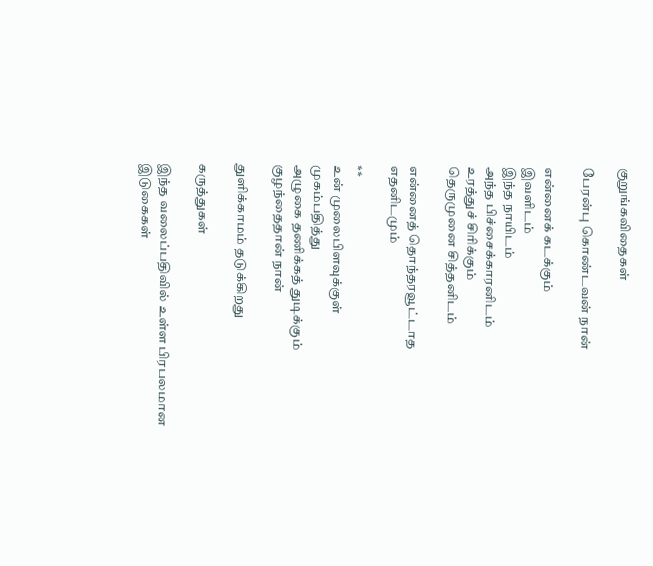குறுங்கவிதைகள்

பேரன்பு கொண்டவன் நான்

என்னைக் கடக்கும்
இவளிடம்
இந்த நாயிடம்
அந்த பிச்சைக்காரனிடம்
உரத்துச் சிரிக்கும்
தெருமுனை சித்தனிடம்

என்னைத் தொந்தரவூட்டாத
எதனிடமும்

**
உன் முலைபிளவுக்குள்
முகம்பதித்து
அழுகை தணிக்கத் துடிக்கும்
குழந்தைதான் நான்

துளிக்காமம் தடுக்கிறது

கருத்துகள்

இந்த வலைப்பதிவில் உள்ள பிரபலமான இடுகைகள்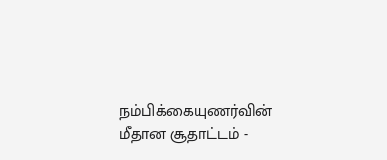நம்பிக்கையுணர்வின் மீதான சூதாட்டம் -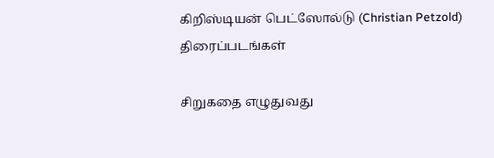கிறிஸ்டியன் பெட்ஸோல்டு (Christian Petzold) திரைப்படங்கள்

சிறுகதை எழுதுவது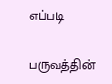எப்படி

பருவத்தின்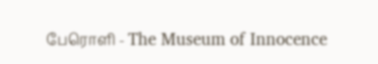பேரொளி - The Museum of Innocence